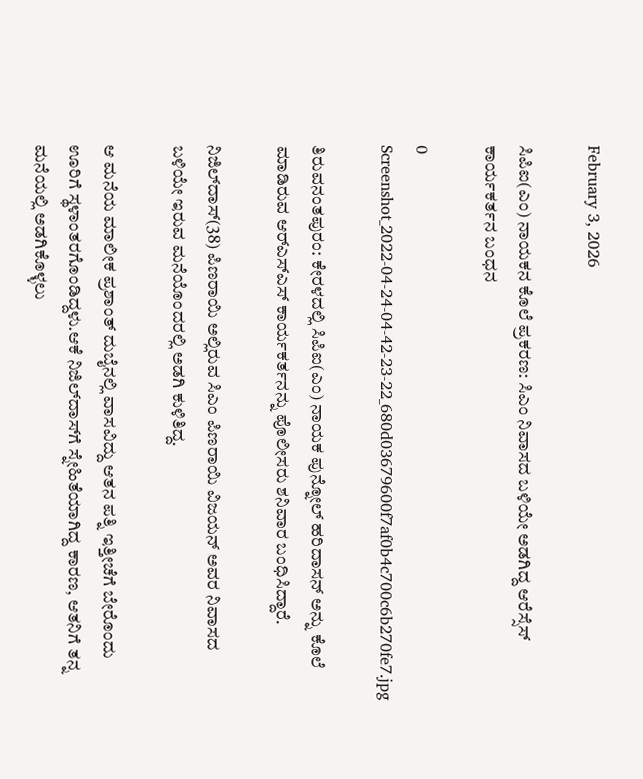February 3, 2026

ಸಿಪಿಐ(ಎಂ) ನಾಯಕನ ಕೊಲೆ ಪ್ರಕರಣ: ಸಿಎಂ ನಿವಾಸದ ಬಳಿಯೇ ಅಡಗಿದ್ದ ಆರೆಸ್ಸೆಸ್ ಕಾರ್ಯಕರ್ತನ ಬಂಧನ

0
Screenshot_2022-04-24-04-42-23-22_680d03679600f7af0b4c700c6b270fe7.jpg

ತಿರುವನಂತಪುರಂ: ಕೇರಳದಲ್ಲಿ ಸಿಪಿಐ(ಎಂ) ನಾಯಕ ಪುನ್ನೋಲ್‌ ಹರಿದಾಸನ್‌ ಅನ್ನು ಕೊಲೆ ಮಾಡಿರುವ ಆರ್‌ಎಸ್‌ಎಸ್‌ ಕಾರ್ಯಕರ್ತನನ್ನು ಪೊಲೀಸರು ಶನಿವಾರ ಬಂಧಿಸಿದ್ದಾರೆ.

ನಿಜಿಲ್‌ದಾಸ್‌(38) ಪಿಣರಾಯಿ ಅಲ್ಲಿರುವ ಸಿಎಂ ಪಿಣರಾಯಿ ವಿಜಯನ್‌ ಅವರ ನಿವಾಸದ ಬಳಿಯೇ ಇರುವ ಮನೆಯೊಂದರಲ್ಲಿ ಅಡಗಿ ಕುಳಿತಿದ್ದ.

ಆ ಮನೆಯ ಮಾಲೀಕ ಪ್ರಶಾಂತ್‌ ದುಬೈನಲ್ಲಿ ವಾಸವಿದ್ದು ಆತನ ಪತ್ನಿ ಇತ್ತೀಚೆಗೆ ಬೇರೊಂದು ಊರಿಗೆ ಸ್ಥಳಾಂತರಗೊಂಡಿದ್ದಳು.ಆಕೆ ನಿಜಿಲ್‌ದಾಸ್‌ಗೆ ಸ್ನೇಹಿತೆಯಾಗಿದ್ದ ಕಾರಣ, ಆತನಿಗೆ ತನ್ನ ಮನೆಯಲ್ಲಿ ಅಡಗಿಕೊಳ್ಳಲು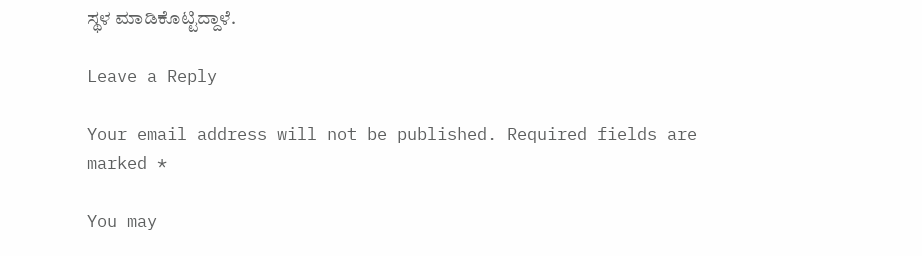ಸ್ಥಳ ಮಾಡಿಕೊಟ್ಟಿದ್ದಾಳೆ.

Leave a Reply

Your email address will not be published. Required fields are marked *

You may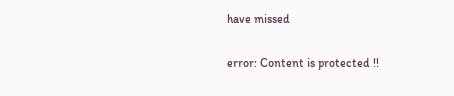have missed

error: Content is protected !!